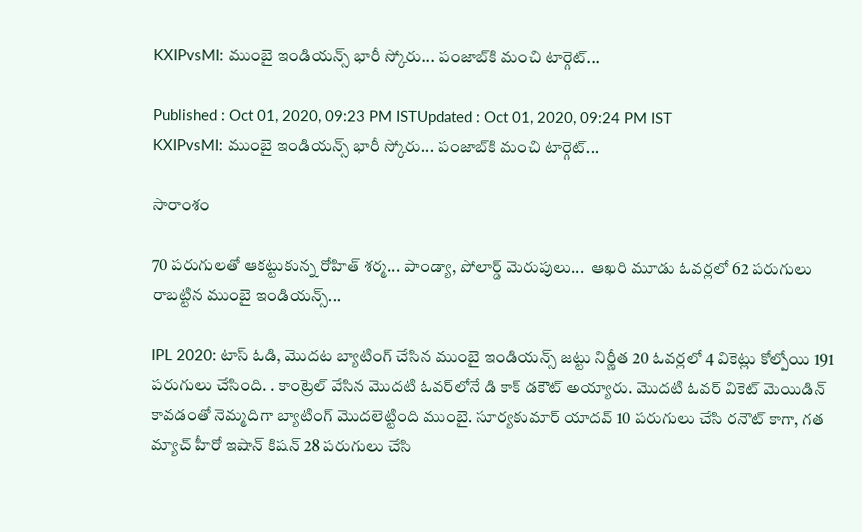KXIPvsMI: ముంబై ఇండియన్స్ భారీ స్కోరు... పంజాబ్‌కి మంచి టార్గెట్...

Published : Oct 01, 2020, 09:23 PM ISTUpdated : Oct 01, 2020, 09:24 PM IST
KXIPvsMI: ముంబై ఇండియన్స్ భారీ స్కోరు... పంజాబ్‌కి మంచి టార్గెట్...

సారాంశం

70 పరుగులతో ఆకట్టుకున్న రోహిత్ శర్మ... పాండ్యా, పోలార్డ్ మెరుపులు...  ఆఖరి మూడు ఓవర్లలో 62 పరుగులు రాబట్టిన ముంబై ఇండియన్స్...

IPL 2020: టాస్ ఓడి, మొదట బ్యాటింగ్ చేసిన ముంబై ఇండియన్స్ జట్టు నిర్ణీత 20 ఓవర్లలో 4 వికెట్లు కోల్పోయి 191 పరుగులు చేసింది. . కాంట్రెల్ వేసిన మొదటి ఓవర్‌లోనే డి కాక్ డకౌట్ అయ్యారు. మొదటి ఓవర్‌ వికెట్ మెయిడిన్ కావడంతో నెమ్మదిగా బ్యాటింగ్ మొదలెట్టింది ముంబై. సూర్యకుమార్ యాదవ్ 10 పరుగులు చేసి రనౌట్ కాగా, గత మ్యాచ్ హీరో ఇషాన్ కిషన్ 28 పరుగులు చేసి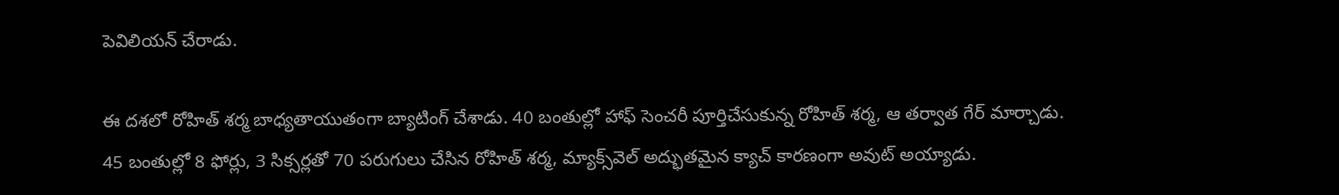పెవిలియన్ చేరాడు.

ఈ దశలో రోహిత్ శర్మ బాధ్యతాయుతంగా బ్యాటింగ్ చేశాడు. 40 బంతుల్లో హాఫ్ సెంచరీ పూర్తిచేసుకున్న రోహిత్ శర్మ, ఆ తర్వాత గేర్ మార్చాడు. 45 బంతుల్లో 8 ఫోర్లు, 3 సిక్సర్లతో 70 పరుగులు చేసిన రోహిత్ శర్మ, మ్యాక్స్‌వెల్ అద్భుతమైన క్యాచ్ కారణంగా అవుట్ అయ్యాడు.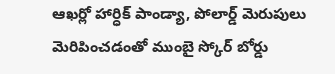ఆఖర్లో హార్ధిక్ పాండ్యా, పోలార్డ్ మెరుపులు మెరిపించడంతో ముంబై స్కోర్ బోర్డు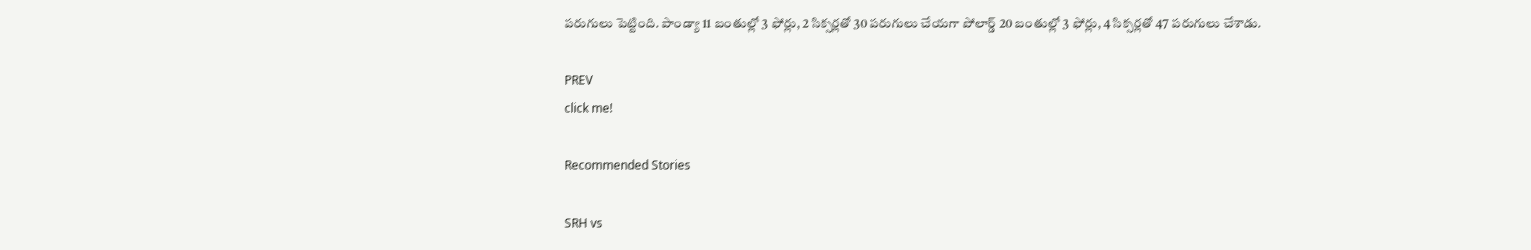పరుగులు పెట్టింది. పాండ్యా 11 బంతుల్లో 3 ఫోర్లు, 2 సిక్సర్లతో 30 పరుగులు చేయగా పోలార్డ్ 20 బంతుల్లో 3 ఫోర్లు, 4 సిక్సర్లతో 47 పరుగులు చేశాడు.

PREV
click me!

Recommended Stories

SRH vs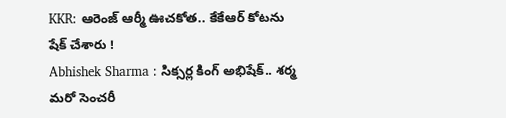KKR: ఆరెంజ్ ఆర్మీ ఊచకోత.. కేకేఆర్ కోటను షేక్ చేశారు !
Abhishek Sharma : సిక్సర్ల కింగ్ అభిషేక్.. శర్మ మరో సెంచరీ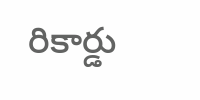రికార్డు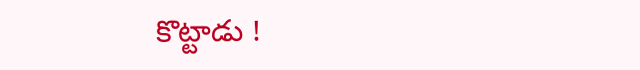కొట్టాడు !